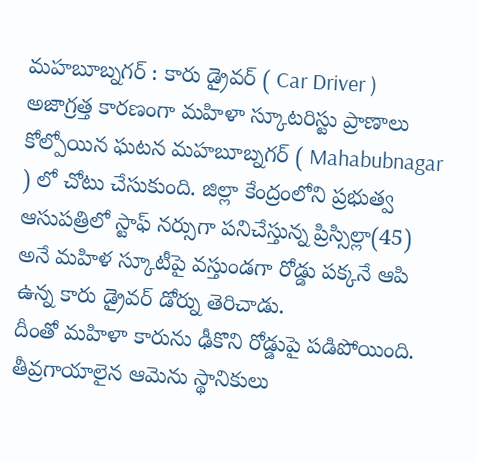మహబూబ్నగర్ : కారు డ్రైవర్ ( Car Driver ) అజాగ్రత్త కారణంగా మహిళా స్కూటరిస్టు ప్రాణాలు కోల్పోయిన ఘటన మహబూబ్నగర్ ( Mahabubnagar ) లో చోటు చేసుకుంది. జిల్లా కేంద్రంలోని ప్రభుత్వ ఆసుపత్రిలో స్టాఫ్ నర్సుగా పనిచేస్తున్న ప్రిస్సిల్లా(45) అనే మహిళ స్కూటీపై వస్తుండగా రోడ్డు పక్కనే ఆపి ఉన్న కారు డ్రైవర్ డోర్ను తెరిచాడు.
దీంతో మహిళా కారును ఢీకొని రోడ్డుపై పడిపోయింది. తీవ్రగాయాలైన ఆమెను స్థానికులు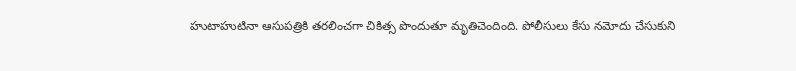హుటాహుటినా ఆసుపత్రికి తరలించగా చికిత్స పొందుతూ మృతిచెందింది. పోలీసులు కేసు నమోదు చేసుకుని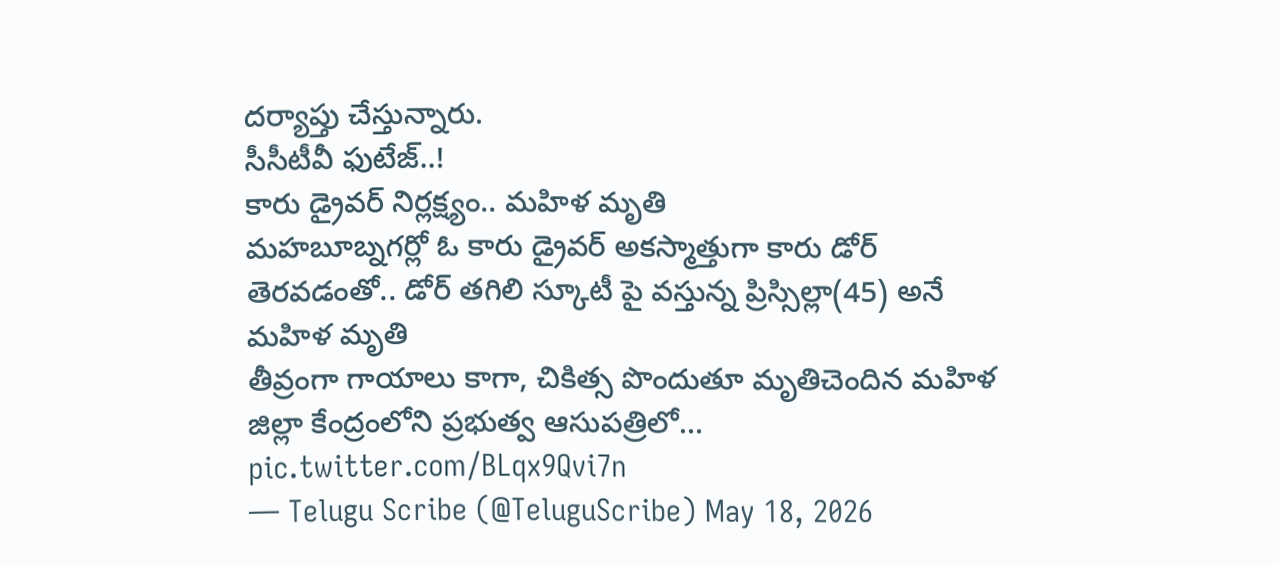దర్యాప్తు చేస్తున్నారు.
సీసీటీవీ ఫుటేజ్..!
కారు డ్రైవర్ నిర్లక్ష్యం.. మహిళ మృతి
మహబూబ్నగర్లో ఓ కారు డ్రైవర్ అకస్మాత్తుగా కారు డోర్ తెరవడంతో.. డోర్ తగిలి స్కూటీ పై వస్తున్న ప్రిస్సిల్లా(45) అనే మహిళ మృతి
తీవ్రంగా గాయాలు కాగా, చికిత్స పొందుతూ మృతిచెందిన మహిళ
జిల్లా కేంద్రంలోని ప్రభుత్వ ఆసుపత్రిలో… pic.twitter.com/BLqx9Qvi7n
— Telugu Scribe (@TeluguScribe) May 18, 2026